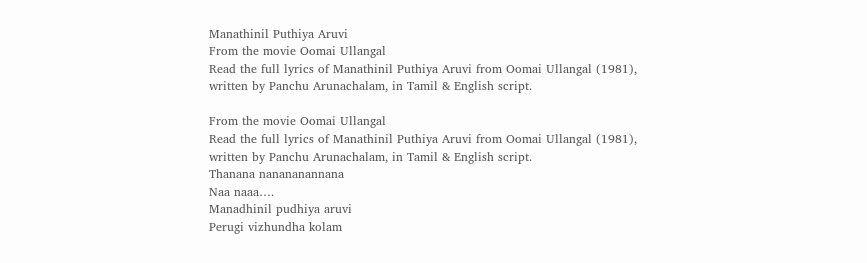Manathinil Puthiya Aruvi
From the movie Oomai Ullangal
Read the full lyrics of Manathinil Puthiya Aruvi from Oomai Ullangal (1981), written by Panchu Arunachalam, in Tamil & English script.

From the movie Oomai Ullangal
Read the full lyrics of Manathinil Puthiya Aruvi from Oomai Ullangal (1981), written by Panchu Arunachalam, in Tamil & English script.
Thanana nanananannana
Naa naaa….
Manadhinil pudhiya aruvi
Perugi vizhundha kolam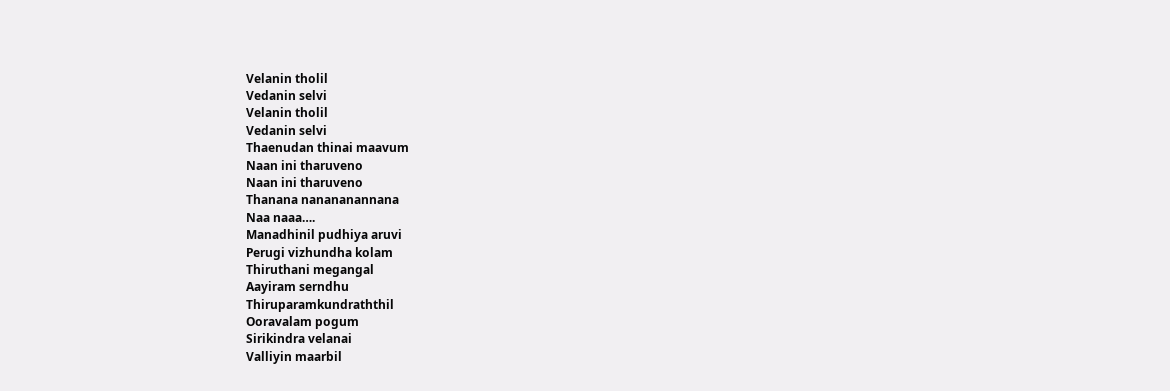Velanin tholil
Vedanin selvi
Velanin tholil
Vedanin selvi
Thaenudan thinai maavum
Naan ini tharuveno
Naan ini tharuveno
Thanana nanananannana
Naa naaa….
Manadhinil pudhiya aruvi
Perugi vizhundha kolam
Thiruthani megangal
Aayiram serndhu
Thiruparamkundraththil
Ooravalam pogum
Sirikindra velanai
Valliyin maarbil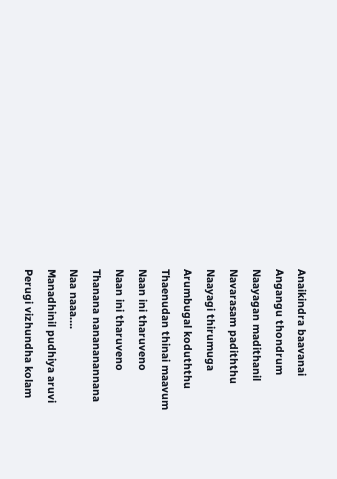Anaikindra baavanai
Angangu thondrum
Naayagan madithanil
Navarasam padiththu
Naayagi thirumuga
Arumbugal koduththu
Thaenudan thinai maavum
Naan ini tharuveno
Naan ini tharuveno
Thanana nanananannana
Naa naaa….
Manadhinil pudhiya aruvi
Perugi vizhundha kolam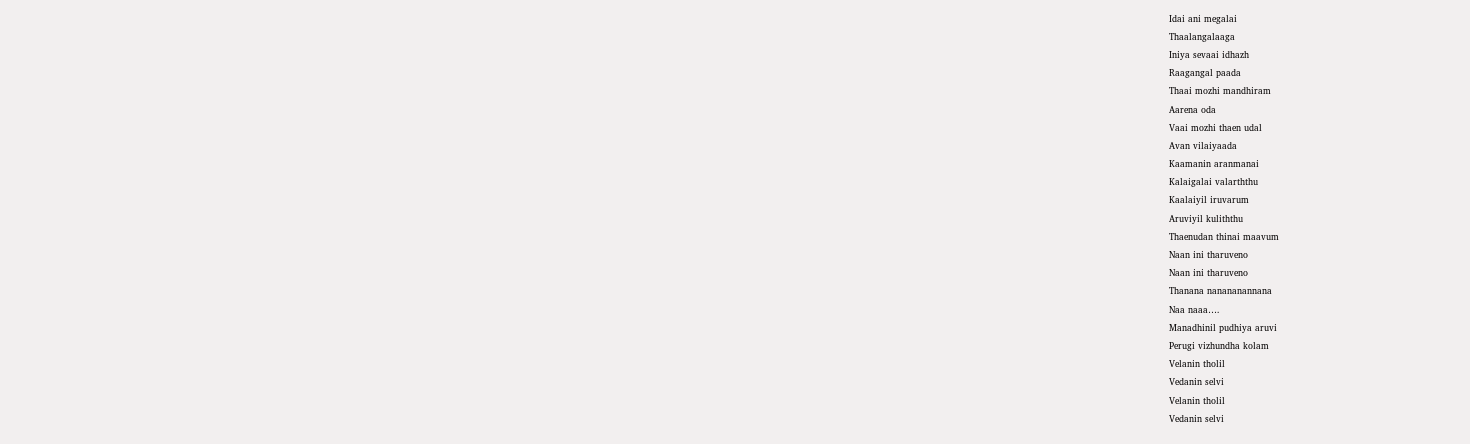Idai ani megalai
Thaalangalaaga
Iniya sevaai idhazh
Raagangal paada
Thaai mozhi mandhiram
Aarena oda
Vaai mozhi thaen udal
Avan vilaiyaada
Kaamanin aranmanai
Kalaigalai valarththu
Kaalaiyil iruvarum
Aruviyil kuliththu
Thaenudan thinai maavum
Naan ini tharuveno
Naan ini tharuveno
Thanana nanananannana
Naa naaa….
Manadhinil pudhiya aruvi
Perugi vizhundha kolam
Velanin tholil
Vedanin selvi
Velanin tholil
Vedanin selvi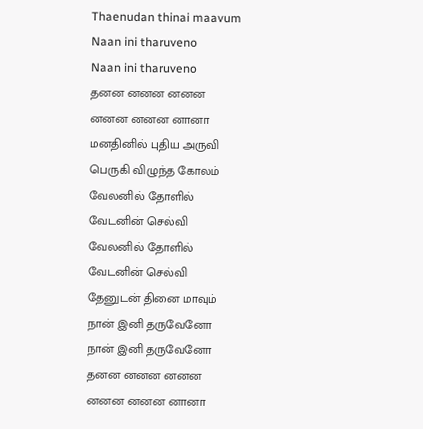Thaenudan thinai maavum
Naan ini tharuveno
Naan ini tharuveno
தனன னனன னனன
னனன னனன னானா
மனதினில் புதிய அருவி
பெருகி விழுந்த கோலம்
வேலனில் தோளில்
வேடனின் செல்வி
வேலனில் தோளில்
வேடனின் செல்வி
தேனுடன் தினை மாவும்
நான் இனி தருவேனோ
நான் இனி தருவேனோ
தனன னனன னனன
னனன னனன னானா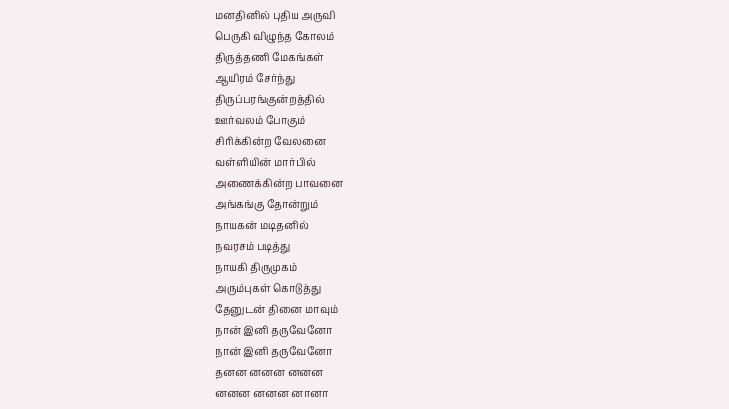மனதினில் புதிய அருவி
பெருகி விழுந்த கோலம்
திருத்தணி மேகங்கள்
ஆயிரம் சேர்ந்து
திருப்பரங்குன்றத்தில்
ஊர்வலம் போகும்
சிரிக்கின்ற வேலனை
வள்ளியின் மார்பில்
அணைக்கின்ற பாவனை
அங்கங்கு தோன்றும்
நாயகன் மடிதனில்
நவரசம் படித்து
நாயகி திருமுகம்
அரும்புகள் கொடுத்து
தேனுடன் தினை மாவும்
நான் இனி தருவேனோ
நான் இனி தருவேனோ
தனன னனன னனன
னனன னனன னானா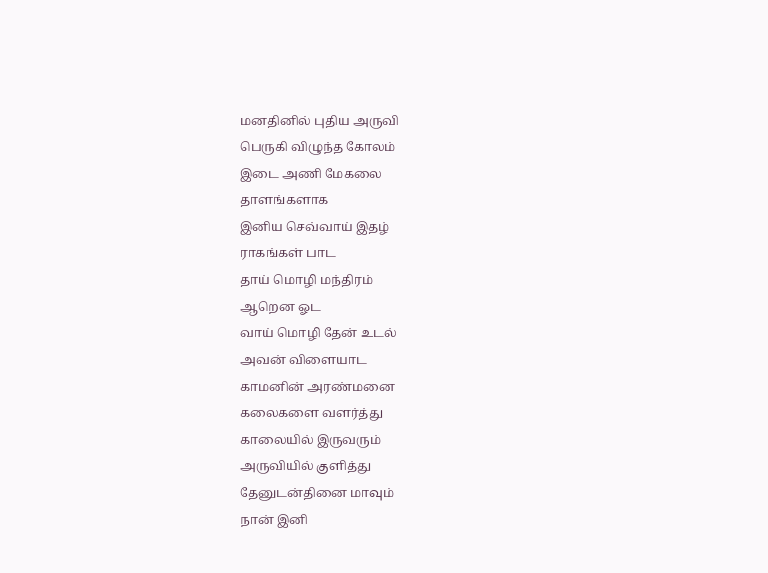மனதினில் புதிய அருவி
பெருகி விழுந்த கோலம்
இடை அணி மேகலை
தாளங்களாக
இனிய செவ்வாய் இதழ்
ராகங்கள் பாட
தாய் மொழி மந்திரம்
ஆறென ஓட
வாய் மொழி தேன் உடல்
அவன் விளையாட
காமனின் அரண்மனை
கலைகளை வளர்த்து
காலையில் இருவரும்
அருவியில் குளித்து
தேனுடன்தினை மாவும்
நான் இனி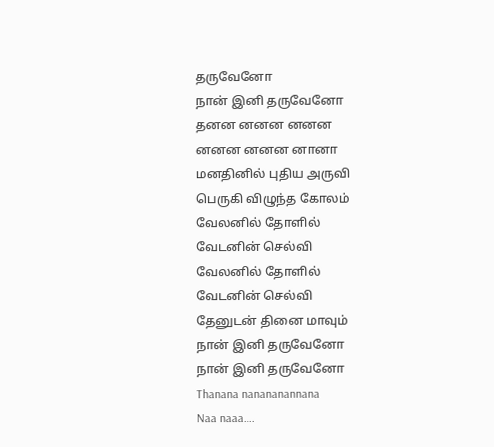தருவேனோ
நான் இனி தருவேனோ
தனன னனன னனன
னனன னனன னானா
மனதினில் புதிய அருவி
பெருகி விழுந்த கோலம்
வேலனில் தோளில்
வேடனின் செல்வி
வேலனில் தோளில்
வேடனின் செல்வி
தேனுடன் தினை மாவும்
நான் இனி தருவேனோ
நான் இனி தருவேனோ
Thanana nanananannana
Naa naaa….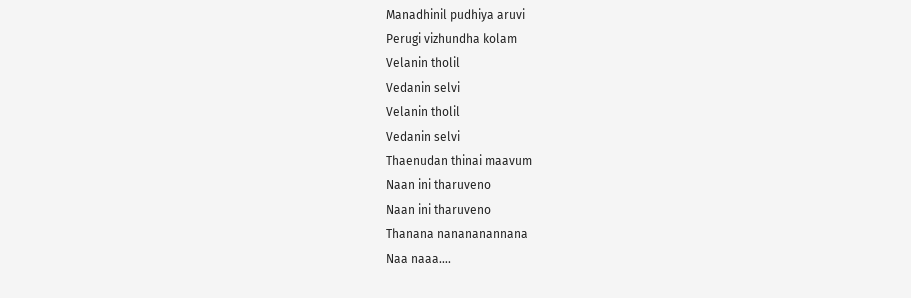Manadhinil pudhiya aruvi
Perugi vizhundha kolam
Velanin tholil
Vedanin selvi
Velanin tholil
Vedanin selvi
Thaenudan thinai maavum
Naan ini tharuveno
Naan ini tharuveno
Thanana nanananannana
Naa naaa….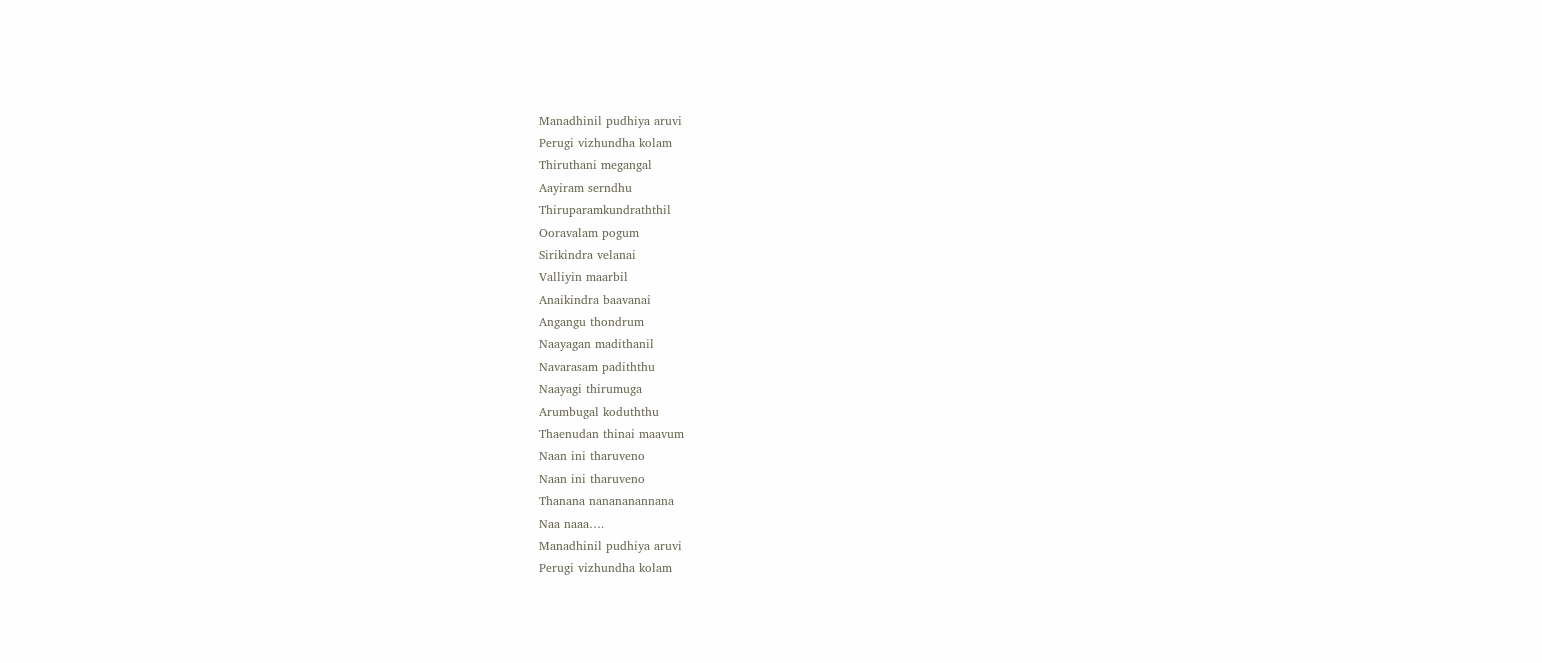Manadhinil pudhiya aruvi
Perugi vizhundha kolam
Thiruthani megangal
Aayiram serndhu
Thiruparamkundraththil
Ooravalam pogum
Sirikindra velanai
Valliyin maarbil
Anaikindra baavanai
Angangu thondrum
Naayagan madithanil
Navarasam padiththu
Naayagi thirumuga
Arumbugal koduththu
Thaenudan thinai maavum
Naan ini tharuveno
Naan ini tharuveno
Thanana nanananannana
Naa naaa….
Manadhinil pudhiya aruvi
Perugi vizhundha kolam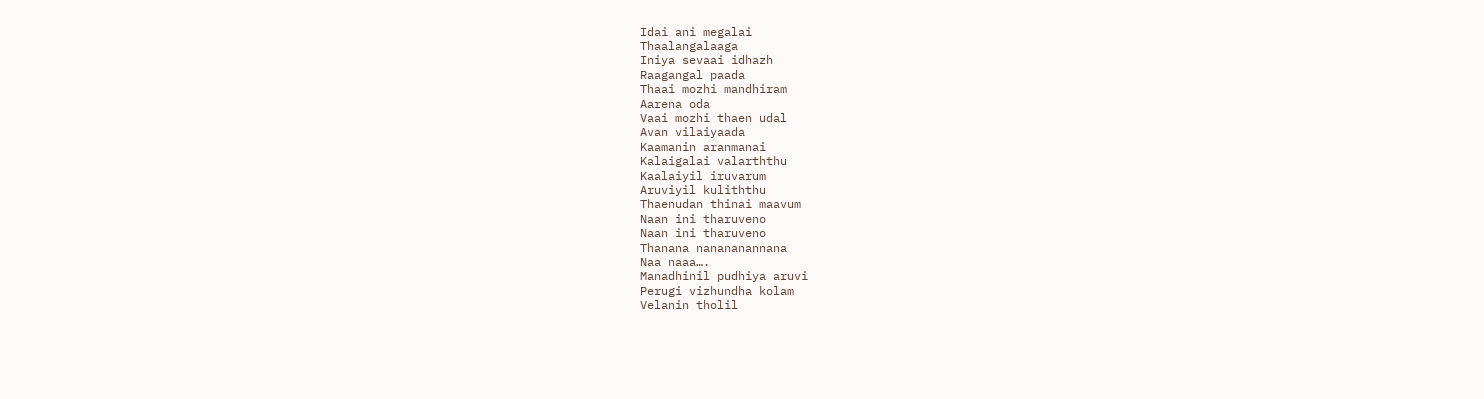Idai ani megalai
Thaalangalaaga
Iniya sevaai idhazh
Raagangal paada
Thaai mozhi mandhiram
Aarena oda
Vaai mozhi thaen udal
Avan vilaiyaada
Kaamanin aranmanai
Kalaigalai valarththu
Kaalaiyil iruvarum
Aruviyil kuliththu
Thaenudan thinai maavum
Naan ini tharuveno
Naan ini tharuveno
Thanana nanananannana
Naa naaa….
Manadhinil pudhiya aruvi
Perugi vizhundha kolam
Velanin tholil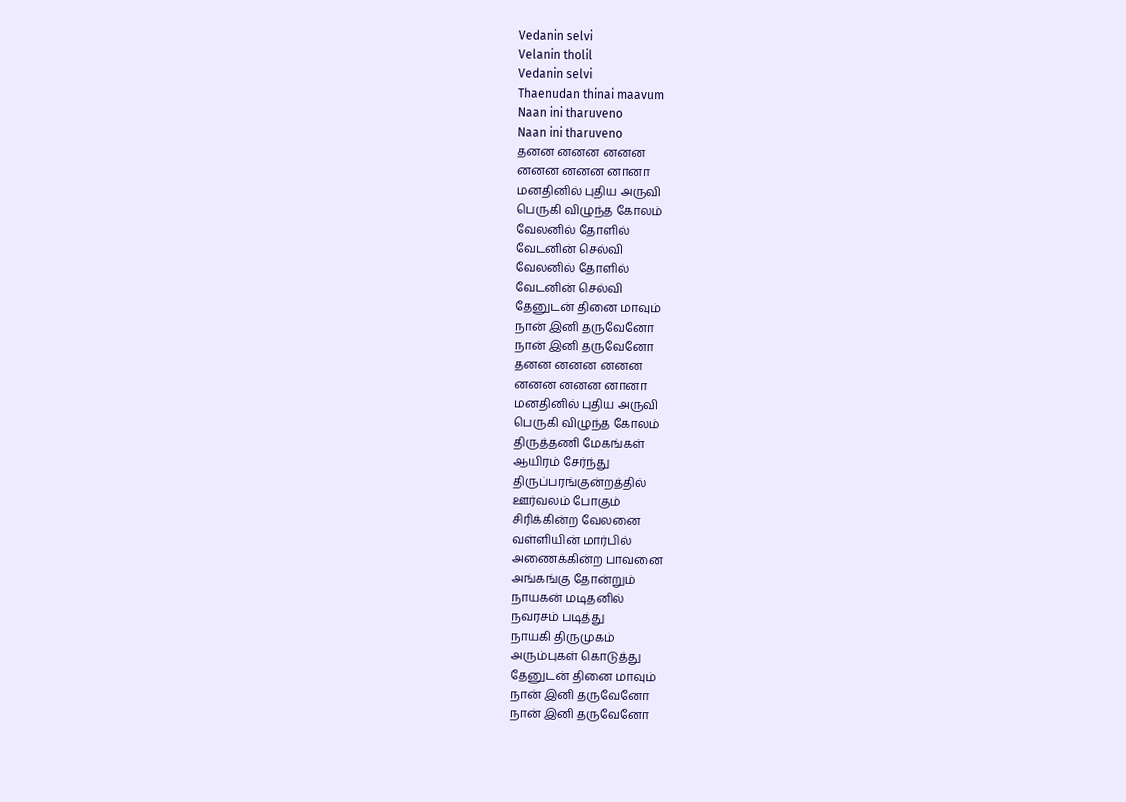Vedanin selvi
Velanin tholil
Vedanin selvi
Thaenudan thinai maavum
Naan ini tharuveno
Naan ini tharuveno
தனன னனன னனன
னனன னனன னானா
மனதினில் புதிய அருவி
பெருகி விழுந்த கோலம்
வேலனில் தோளில்
வேடனின் செல்வி
வேலனில் தோளில்
வேடனின் செல்வி
தேனுடன் தினை மாவும்
நான் இனி தருவேனோ
நான் இனி தருவேனோ
தனன னனன னனன
னனன னனன னானா
மனதினில் புதிய அருவி
பெருகி விழுந்த கோலம்
திருத்தணி மேகங்கள்
ஆயிரம் சேர்ந்து
திருப்பரங்குன்றத்தில்
ஊர்வலம் போகும்
சிரிக்கின்ற வேலனை
வள்ளியின் மார்பில்
அணைக்கின்ற பாவனை
அங்கங்கு தோன்றும்
நாயகன் மடிதனில்
நவரசம் படித்து
நாயகி திருமுகம்
அரும்புகள் கொடுத்து
தேனுடன் தினை மாவும்
நான் இனி தருவேனோ
நான் இனி தருவேனோ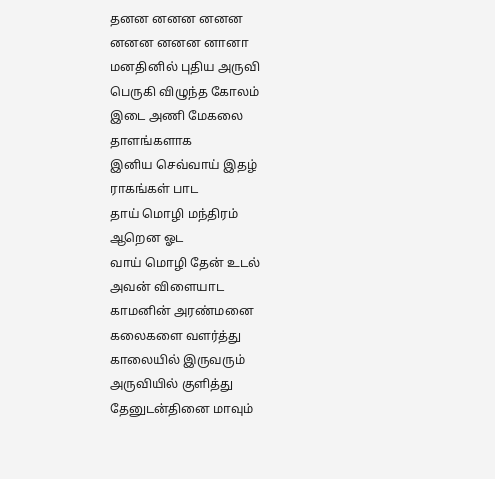தனன னனன னனன
னனன னனன னானா
மனதினில் புதிய அருவி
பெருகி விழுந்த கோலம்
இடை அணி மேகலை
தாளங்களாக
இனிய செவ்வாய் இதழ்
ராகங்கள் பாட
தாய் மொழி மந்திரம்
ஆறென ஓட
வாய் மொழி தேன் உடல்
அவன் விளையாட
காமனின் அரண்மனை
கலைகளை வளர்த்து
காலையில் இருவரும்
அருவியில் குளித்து
தேனுடன்தினை மாவும்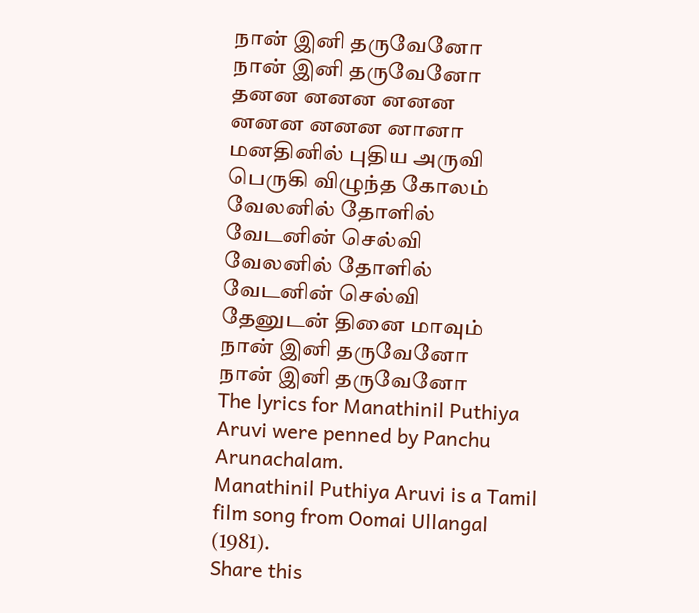நான் இனி தருவேனோ
நான் இனி தருவேனோ
தனன னனன னனன
னனன னனன னானா
மனதினில் புதிய அருவி
பெருகி விழுந்த கோலம்
வேலனில் தோளில்
வேடனின் செல்வி
வேலனில் தோளில்
வேடனின் செல்வி
தேனுடன் தினை மாவும்
நான் இனி தருவேனோ
நான் இனி தருவேனோ
The lyrics for Manathinil Puthiya Aruvi were penned by Panchu Arunachalam.
Manathinil Puthiya Aruvi is a Tamil film song from Oomai Ullangal (1981).
Share this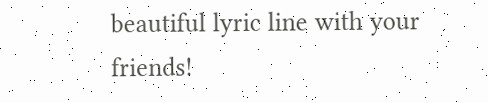beautiful lyric line with your friends!